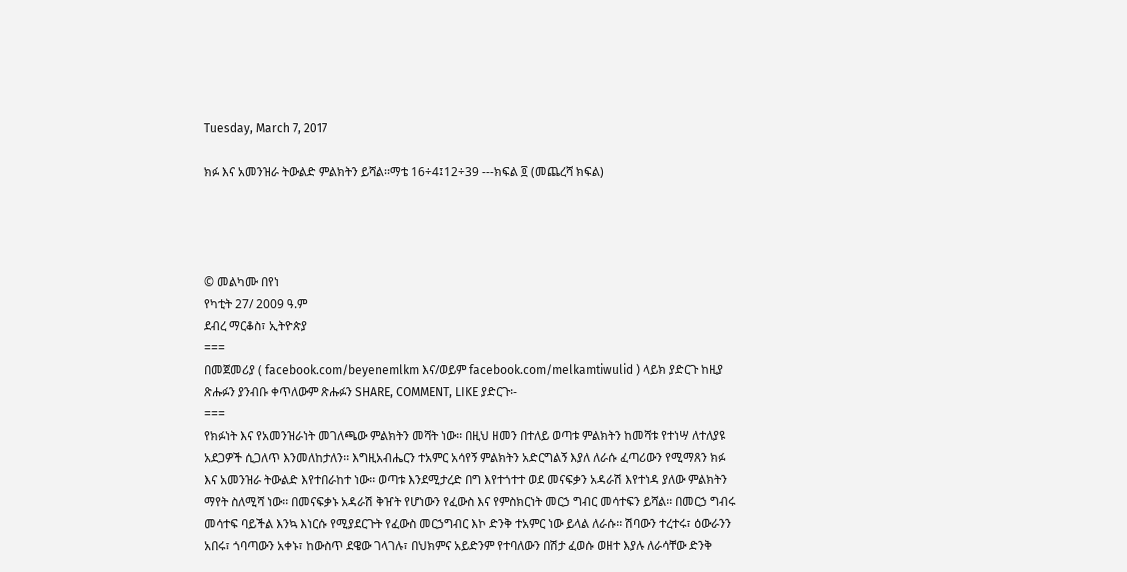Tuesday, March 7, 2017

ክፉ እና አመንዝራ ትውልድ ምልክትን ይሻል፡፡ማቴ 16÷4፤12÷39 ---ክፍል ፬ (መጨረሻ ክፍል)




© መልካሙ በየነ
የካቲት 27/ 2009 ዓ.ም
ደብረ ማርቆስ፣ ኢትዮጵያ
===
በመጀመሪያ ( facebook.com/beyenemlkm እና/ወይም facebook.com/melkamtiwulid ) ላይክ ያድርጉ ከዚያ ጽሑፉን ያንብቡ ቀጥለውም ጽሑፉን SHARE, COMMENT, LIKE ያድርጉ፡-
===
የክፉነት እና የአመንዝራነት መገለጫው ምልክትን መሻት ነው፡፡ በዚህ ዘመን በተለይ ወጣቱ ምልክትን ከመሻቱ የተነሣ ለተለያዩ አደጋዎች ሲጋለጥ እንመለከታለን፡፡ እግዚአብሔርን ተአምር አሳየኝ ምልክትን አድርግልኝ እያለ ለራሱ ፈጣሪውን የሚማጸን ክፉ እና አመንዝራ ትውልድ እየተበራከተ ነው፡፡ ወጣቱ እንደሚታረድ በግ እየተጎተተ ወደ መናፍቃን አዳራሽ እየተነዳ ያለው ምልክትን ማየት ስለሚሻ ነው፡፡ በመናፍቃኑ አዳራሽ ቅዠት የሆነውን የፈውስ እና የምስክርነት መርኃ ግብር መሳተፍን ይሻል፡፡ በመርኃ ግብሩ መሳተፍ ባይችል እንኳ እነርሱ የሚያደርጉት የፈውስ መርኃግብር እኮ ድንቅ ተአምር ነው ይላል ለራሱ፡፡ ሽባውን ተረተሩ፣ ዕውራንን አበሩ፣ ጎባጣውን አቀኑ፣ ከውስጥ ደዌው ገላገሉ፣ በህክምና አይድንም የተባለውን በሽታ ፈወሱ ወዘተ እያሉ ለራሳቸው ድንቅ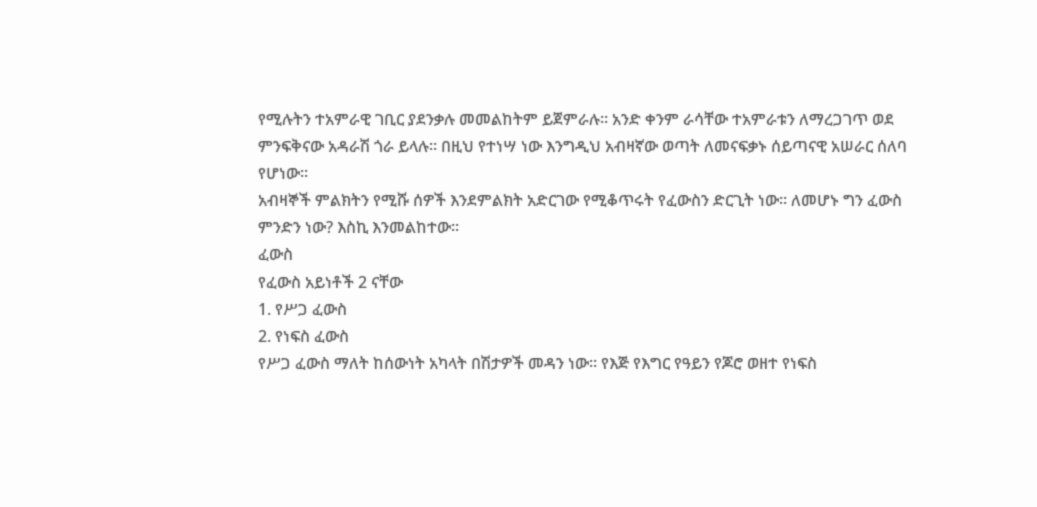የሚሉትን ተአምራዊ ገቢር ያደንቃሉ መመልከትም ይጀምራሉ፡፡ አንድ ቀንም ራሳቸው ተአምራቱን ለማረጋገጥ ወደ ምንፍቅናው አዳራሽ ጎራ ይላሉ፡፡ በዚህ የተነሣ ነው እንግዲህ አብዛኛው ወጣት ለመናፍቃኑ ሰይጣናዊ አሠራር ሰለባ የሆነው፡፡
አብዛኞች ምልክትን የሚሹ ሰዎች እንደምልክት አድርገው የሚቆጥሩት የፈውስን ድርጊት ነው፡፡ ለመሆኑ ግን ፈውስ ምንድን ነው? እስኪ እንመልከተው፡፡
ፈውስ
የፈውስ አይነቶች 2 ናቸው
1. የሥጋ ፈውስ
2. የነፍስ ፈውስ
የሥጋ ፈውስ ማለት ከሰውነት አካላት በሽታዎች መዳን ነው፡፡ የእጅ የእግር የዓይን የጆሮ ወዘተ የነፍስ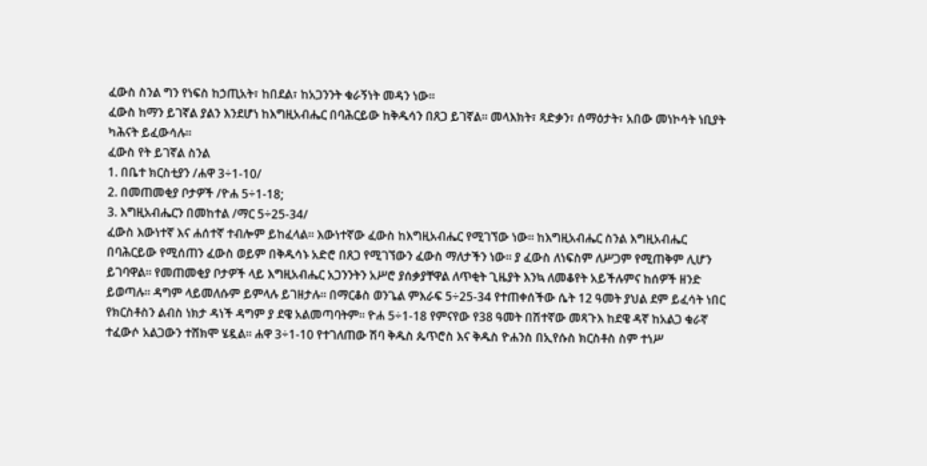ፈውስ ስንል ግን የነፍስ ከኃጢአት፣ ከበደል፣ ከአጋንንት ቁራኝነት መዳን ነው፡፡
ፈውስ ከማን ይገኛል ያልን እንደሆነ ከእግዚአብሔር በባሕርይው ከቅዱሳን በጸጋ ይገኛል፡፡ መላእክት፣ ጻድቃን፣ ሰማዕታት፣ አበው መነኮሳት ነቢያት ካሕናት ይፈውሳሉ፡፡
ፈውስ የት ይገኛል ስንል
1. በቤተ ክርስቲያን /ሐዋ 3÷1-10/
2. በመጠመቂያ ቦታዎች /ዮሐ 5÷1-18;
3. እግዚአብሔርን በመከተል /ማር 5÷25-34/
ፈውስ እውነተኛ እና ሐሰተኛ ተብሎም ይከፈላል፡፡ እውነተኛው ፈውስ ከእግዚአብሔር የሚገኘው ነው፡፡ ከእግዚአብሔር ስንል እግዚአብሔር በባሕርይው የሚሰጠን ፈውስ ወይም በቅዱሳኑ አድሮ በጸጋ የሚገኘውን ፈውስ ማለታችን ነው፡፡ ያ ፈውስ ለነፍስም ለሥጋም የሚጠቅም ሊሆን ይገባዋል፡፡ የመጠመቂያ ቦታዎች ላይ እግዚአብሔር አጋንንትን አሥሮ ያሰቃያቸዋል ለጥቂት ጊዜያት እንኳ ለመቆየት አይችሉምና ከሰዎች ዘንድ ይወጣሉ፡፡ ዳግም ላይመለሱም ይምላሉ ይገዘታሉ፡፡ በማርቆስ ወንጌል ምእራፍ 5÷25-34 የተጠቀሰችው ሴት 12 ዓመት ያህል ደም ይፈሳት ነበር የክርስቶስን ልብስ ነክታ ዳነች ዳግም ያ ደዌ አልመጣባትም፡፡ ዮሐ 5÷1-18 የምናየው የ38 ዓመት በሽተኛው መጻጉእ ከደዌ ዳኛ ከአልጋ ቁራኛ ተፈውሶ አልጋውን ተሸክሞ ሄዷል፡፡ ሐዋ 3÷1-10 የተገለጠው ሽባ ቅዱስ ጴጥሮስ እና ቅዱስ ዮሐንስ በኢየሱስ ክርስቶስ ስም ተነሥ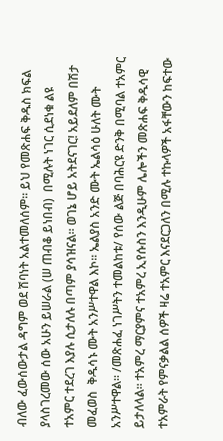ብለው ፈውሰውታል ዳግም ወደ ሽባነት አልተመለሰም፡፡ ይህ የመጽሐፍ ቅዱስ ክፍል ያላስገረመው ሰው አሁን ይሠራል (ሠ ጠብቆ ይነበብ)  በሚሉት ነገር ሲደነቁ ልዩ ተአምር ተደረገ እያሉ ሲታለሉ በጣም ያሳዝናል፡፡ ወገኔ ሆይ አትደናገር! አይደለም በሽታ መፈወስ  ቅዱሳኑ ሙት አንሥተዋል እኮ፡፡ ኤልያስ አንድ ሙት ኤልሳዕ ሁለት ሙት አንሥተዋል፡፡ /መጽሐፈ ነገሥትን ተመልከቱ/ የሰው ልጅ በባሕርዩ ድንቅ በሚባል ተአምር ይታለላል፡፡ ተአምረ ማርያምና ተአምረ ኢየሱስን እንዲሁም ሌሎችን መጽሐፍ ቅዱሳዊ ተአምራት የምናቃልል ሰዎች ዛሬ ተአምር እናደርጋለን በሚሉ ተኩላዎች አፋቸውን ከፍተው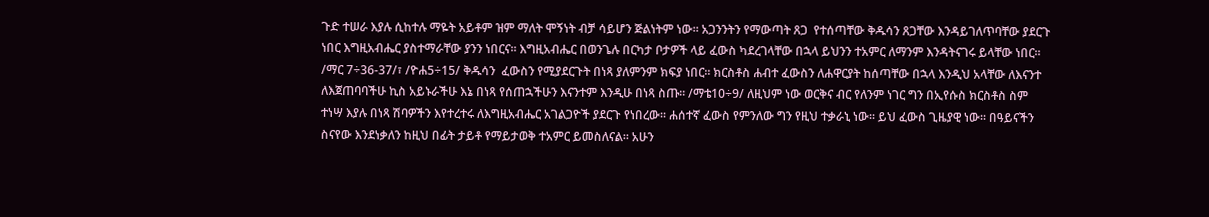ጉድ ተሠራ እያሉ ሲከተሉ ማዬት አይቶም ዝም ማለት ሞኝነት ብቻ ሳይሆን ጅልነትም ነው፡፡ አጋንንትን የማውጣት ጸጋ  የተሰጣቸው ቅዱሳን ጸጋቸው እንዳይገለጥባቸው ያደርጉ ነበር እግዚአብሔር ያስተማራቸው ያንን ነበርና፡፡ እግዚአብሔር በወንጌሉ በርካታ ቦታዎች ላይ ፈውስ ካደረገላቸው በኋላ ይህንን ተአምር ለማንም እንዳትናገሩ ይላቸው ነበር፡፡ /ማር 7÷36-37/፣ /ዮሐ5÷15/ ቅዱሳን  ፈውስን የሚያደርጉት በነጻ ያለምንም ክፍያ ነበር፡፡ ክርስቶስ ሐብተ ፈውስን ለሐዋርያት ከሰጣቸው በኋላ እንዲህ አላቸው ለእናንተ ለእጀጠባባችሁ ኪስ አይኑራችሁ እኔ በነጻ የሰጠኋችሁን እናንተም እንዲሁ በነጻ ስጡ፡፡ /ማቴ10÷9/ ለዚህም ነው ወርቅና ብር የለንም ነገር ግን በኢየሱስ ክርስቶስ ስም ተነሣ እያሉ በነጻ ሽባዎችን እየተረተሩ ለእግዚአብሔር አገልጋዮች ያደርጉ የነበረው፡፡ ሐሰተኛ ፈውስ የምንለው ግን የዚህ ተቃራኒ ነው፡፡ ይህ ፈውስ ጊዜያዊ ነው፡፡ በዓይናችን ስናየው እንደነቃለን ከዚህ በፊት ታይቶ የማይታወቅ ተአምር ይመስለናል፡፡ አሁን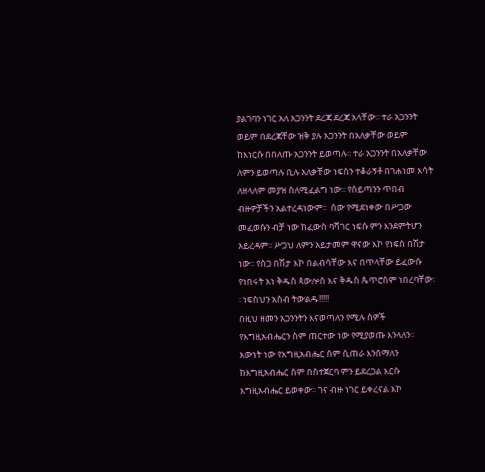ያልገባን ነገር አለ አጋንንት ደረጃ ደረጃ አላቸው፡፡ ተራ አጋንንት ወይም በደረጃቸው ዝቅ ያሉ አጋንንት በአለቃቸው ወይም ከእነርሱ በበለጡ አጋንንት ይወጣሉ፡፡ ተራ አጋንንት በአለቃቸው ለምን ይወጣሉ ቢሉ አለቃቸው ነፍስን ተቆራኝቶ በገሐነመ እሳት ለዘላለም መያዝ ስለሚፈልግ ነው፡፡ የሰይጣንን ጥበብ ብዙዎቻችን አልተረዳነውም፡፡  ሰው የሚደነቀው በሥጋው መፈወሱን ብቻ ነው ከፈውስ ባሻገር ነፍሱ ምን እንደምትሆን አይረዳም፡፡ ሥጋህ ለምን አይታመም ዋናው እኮ የነፍስ በሽታ ነው፡፡ የስጋ በሽታ እኮ በልብሳቸው እና በጥላቸው ይፈውሱ የነበሩት እነ ቅዱስ ጳውሎስ እና ቅዱስ ጴጥሮስም ነበረባቸው፡፡ ነፍስህን አስብ ትውልዱ!!!!!
በዚህ ዘመን አጋንንትን እናወጣለን የሚሉ ሰዎች የእግዚአብሔርን ስም ጠርተው ነው የሚያወጡ እንላለን፡፡ እውነት ነው የእግዚአብሔር ስም ሲጠራ እንሰማለን ከእግዚአብሔር ስም በስተጀርባ ምን ይደረጋል እርሱ እግዚአብሔር ይወቀው፡፡ ገና ብዙ ነገር ይቀረናል እኮ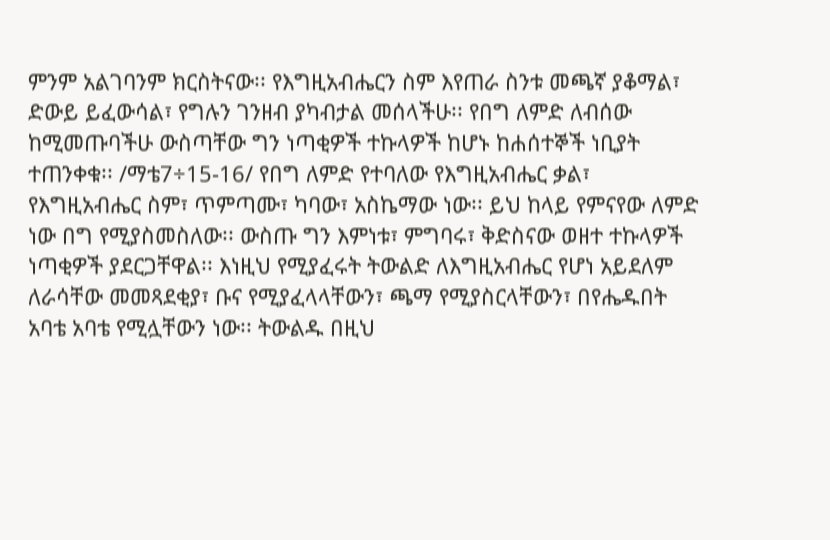ምንም አልገባንም ክርስትናው፡፡ የእግዚአብሔርን ስም እየጠራ ስንቱ መጫኛ ያቆማል፣ ድውይ ይፈውሳል፣ የግሉን ገንዘብ ያካብታል መሰላችሁ፡፡ የበግ ለምድ ለብሰው ከሚመጡባችሁ ውስጣቸው ግን ነጣቂዎች ተኩላዎች ከሆኑ ከሐሰተኞች ነቢያት ተጠንቀቁ፡፡ /ማቴ7÷15-16/ የበግ ለምድ የተባለው የእግዚአብሔር ቃል፣ የእግዚአብሔር ስም፣ ጥምጣሙ፣ ካባው፣ አስኬማው ነው፡፡ ይህ ከላይ የምናየው ለምድ ነው በግ የሚያስመስለው፡፡ ውስጡ ግን እምነቱ፣ ምግባሩ፣ ቅድስናው ወዘተ ተኩላዎች ነጣቂዎች ያደርጋቸዋል፡፡ እነዚህ የሚያፈሩት ትውልድ ለእግዚአብሔር የሆነ አይደለም ለራሳቸው መመጻደቂያ፣ ቡና የሚያፈላላቸውን፣ ጫማ የሚያስርላቸውን፣ በየሔዱበት አባቴ አባቴ የሚሏቸውን ነው፡፡ ትውልዱ በዚህ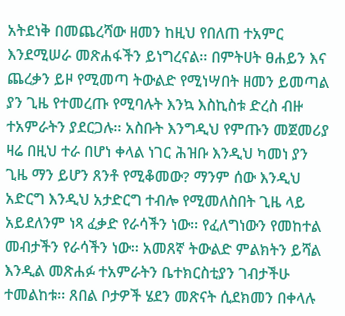አትደነቅ በመጨረሻው ዘመን ከዚህ የበለጠ ተአምር እንደሚሠራ መጽሐፋችን ይነግረናል፡፡ በምትሀት ፀሐይን እና ጨረቃን ይዞ የሚመጣ ትውልድ የሚነሣበት ዘመን ይመጣል ያን ጊዜ የተመረጡ የሚባሉት እንኳ እስኪስቱ ድረስ ብዙ ተአምራትን ያደርጋሉ፡፡ አስቡት እንግዲህ የምጡን መጀመሪያ ዛሬ በዚህ ተራ በሆነ ቀላል ነገር ሕዝቡ እንዲህ ካመነ ያን ጊዜ ማን ይሆን ጸንቶ የሚቆመው? ማንም ሰው እንዲህ አድርግ እንዲህ አታድርግ ተብሎ የሚመለስበት ጊዜ ላይ አይደለንም ነጻ ፈቃድ የራሳችን ነው፡፡ የፈለግነውን የመከተል መብታችን የራሳችን ነው፡፡ አመጸኛ ትውልድ ምልክትን ይሻል እንዲል መጽሐፉ ተአምራትን ቤተክርስቲያን ገብታችሁ ተመልከቱ፡፡ ጸበል ቦታዎች ሄደን መጽናት ሲደክመን በቀላሉ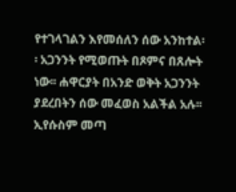የተገላገልን እየመሰለን ሰው አንከተል፡፡ አጋንንት የሚወጡት በጾምና በጸሎት ነው፡፡ ሐዋርያት በአንድ ወቅት አጋንንት ያደረበትን ሰው መፈወስ አልችል አሉ፡፡ ኢየሱስም መጣ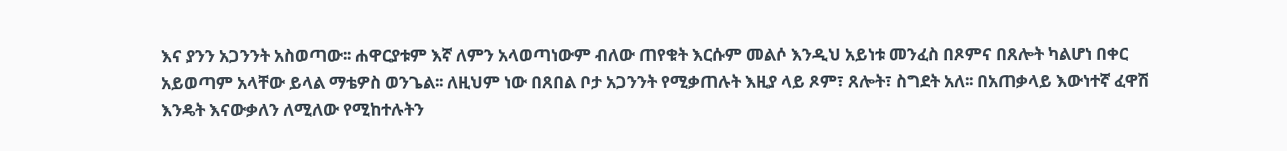እና ያንን አጋንንት አስወጣው፡፡ ሐዋርያቱም እኛ ለምን አላወጣነውም ብለው ጠየቁት እርሱም መልሶ እንዲህ አይነቱ መንፈስ በጾምና በጸሎት ካልሆነ በቀር አይወጣም አላቸው ይላል ማቴዎስ ወንጌል፡፡ ለዚህም ነው በጸበል ቦታ አጋንንት የሚቃጠሉት እዚያ ላይ ጾም፣ ጸሎት፣ ስግደት አለ፡፡ በአጠቃላይ እውነተኛ ፈዋሽ እንዴት እናውቃለን ለሚለው የሚከተሉትን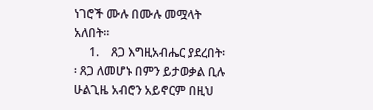ነገሮች ሙሉ በሙሉ መሟላት አለበት፡፡
     1.    ጸጋ እግዚአብሔር ያደረበት፡፡ ጸጋ ለመሆኑ በምን ይታወቃል ቢሉ ሁልጊዜ አብሮን አይኖርም በዚህ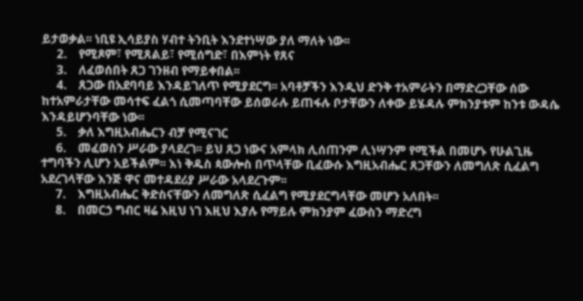ይታወቃል፡፡ ነቢዩ ኢሳይያስ ሃብተ ትንቢት እንደተነሣው ያለ ማለት ነው፡፡
     2.    የሚጾም፣ የሚጸልይ፣ የሚሰግድ፣ በእምነት የጸና
     3.    ለፈወሰበት ጸጋ ገንዘብ የማይቀበል፡፡
     4.    ጸጋው በአደባባይ እንዳይገለጥ የሚያደርግ፡፡ አባቶቻችን እንዲህ ድንቅ ተአምራትን በማድረጋቸው ሰው ከተአምራታቸው መሳተፍ ፈልጎ ሲመጣባቸው ይሰወራሉ ይጠፋሉ ቦታቸውን ለቀው ይሄዳሉ ምክንያቱም ከንቱ ውዳሴ እንዳይሆንባቸው ነው፡፡
     5.    ቃለ እግዚአብሔርን ብቻ የሚናገር
     6.    መፈወስን ሥራው ያላደረገ፡፡ ይህ ጸጋ ነውና አምላክ ሊሰጠንም ሊነሣንም የሚችል በመሆኑ የሁልጊዜ ተግባችን ሊሆን አይችልም፡፡ እነ ቅዱስ ጳውሎስ በጥላቸው ቢፈውሱ እግዚአብሔር ጸጋቸውን ለመግለጽ ሲፈልግ አደረገላቸው እንጅ ዋና መተዳደሪያ ሥራው አላደረጉም፡፡
     7.    እግዚአብሔር ቅድስናቸውን ለመግለጽ ሲፈልግ የሚያደርግላቸው መሆን አለበት፡፡
     8.    በመርኃ ግብር ዛሬ እዚህ ነገ እዚህ እያሉ የማይሉ ምክንያም ፈውስን ማድረግ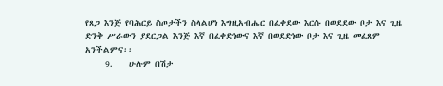የጸጋ እንጅ የባሕርይ ስጦታችን ስላልሆነ እግዚአብሔር በፈቀደው እርሱ በወደደው ቦታ እና ጊዜ ድንቅ ሥራውን ያደርጋል እንጅ እኛ በፈቀድነውና እኛ በወደድነው ቦታ እና ጊዜ መፈጸም አንችልምና፡፡
     9.    ሁሉም በሽታ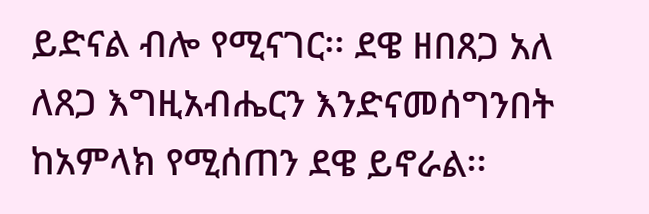ይድናል ብሎ የሚናገር፡፡ ደዌ ዘበጸጋ አለ ለጸጋ እግዚአብሔርን እንድናመሰግንበት ከአምላክ የሚሰጠን ደዌ ይኖራል፡፡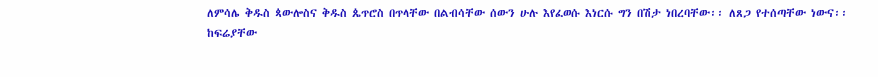ለምሳሌ ቅዱስ ጳውሎስና ቅዱስ ጴጥሮስ በጥላቸው በልብሳቸው ሰውን ሁሉ እየፈወሱ እነርሱ ግን በሽታ ነበረባቸው፡፡ ለጸጋ የተሰጣቸው ነውና፡፡
ከፍሬያቸው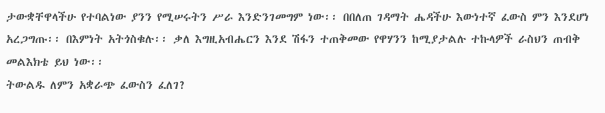ታውቋቸዋላችሁ የተባልነው ያንን የሚሠሩትን ሥራ እንድንገመግም ነው፡፡ በበለጠ ገዳማት ሔዳችሁ እውነተኛ ፈውስ ምን እንደሆነ አረጋግጡ፡፡ በእምነት አትጎስቁሉ፡፡ ቃለ እግዚአብሔርን እንደ ሽፋን ተጠቅመው የዋሃንን ከሚያታልሉ ተኩላዎች ራስህን ጠብቅ መልእክቴ ይህ ነው፡፡
ትውልዱ ለምን አቋራጭ ፈውስን ፈለገ?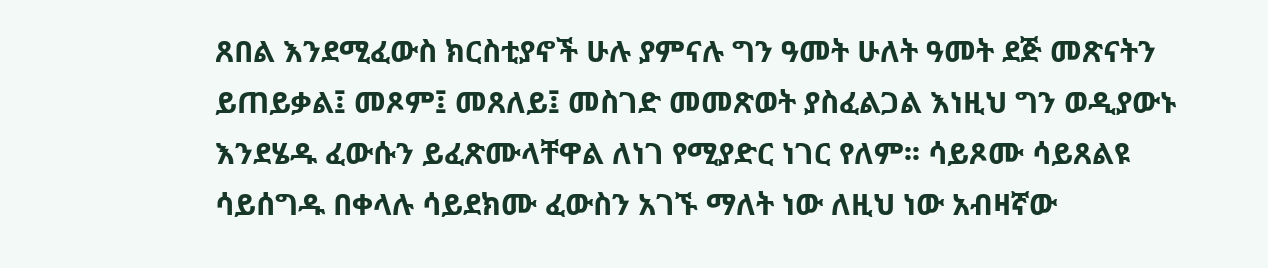ጸበል እንደሚፈውስ ክርስቲያኖች ሁሉ ያምናሉ ግን ዓመት ሁለት ዓመት ደጅ መጽናትን ይጠይቃል፤ መጾም፤ መጸለይ፤ መስገድ መመጽወት ያስፈልጋል እነዚህ ግን ወዲያውኑ እንደሄዱ ፈውሱን ይፈጽሙላቸዋል ለነገ የሚያድር ነገር የለም፡፡ ሳይጾሙ ሳይጸልዩ ሳይሰግዱ በቀላሉ ሳይደክሙ ፈውስን አገኙ ማለት ነው ለዚህ ነው አብዛኛው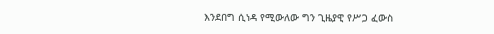እንደበግ ሲነዳ የሚውለው ግን ጊዜያዊ የሥጋ ፈውስ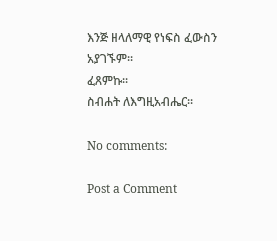እንጅ ዘላለማዊ የነፍስ ፈውስን አያገኙም፡፡
ፈጸምኩ፡፡
ስብሐት ለእግዚአብሔር፡፡

No comments:

Post a Comment